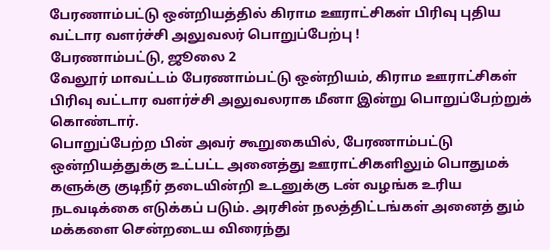பேரணாம்பட்டு ஒன்றியத்தில் கிராம ஊராட்சிகள் பிரிவு புதிய வட்டார வளர்ச்சி அலுவலர் பொறுப்பேற்பு !
பேரணாம்பட்டு, ஜூலை 2
வேலூர் மாவட்டம் பேரணாம்பட்டு ஒன்றியம், கிராம ஊராட்சிகள் பிரிவு வட்டார வளர்ச்சி அலுவலராக மீனா இன்று பொறுப்பேற்றுக் கொண்டார்.
பொறுப்பேற்ற பின் அவர் கூறுகையில், பேரணாம்பட்டு ஒன்றியத்துக்கு உட்பட்ட அனைத்து ஊராட்சிகளிலும் பொதுமக் களுக்கு குடிநீர் தடையின்றி உடனுக்கு டன் வழங்க உரிய நடவடிக்கை எடுக்கப் படும். அரசின் நலத்திட்டங்கள் அனைத் தும் மக்களை சென்றடைய விரைந்து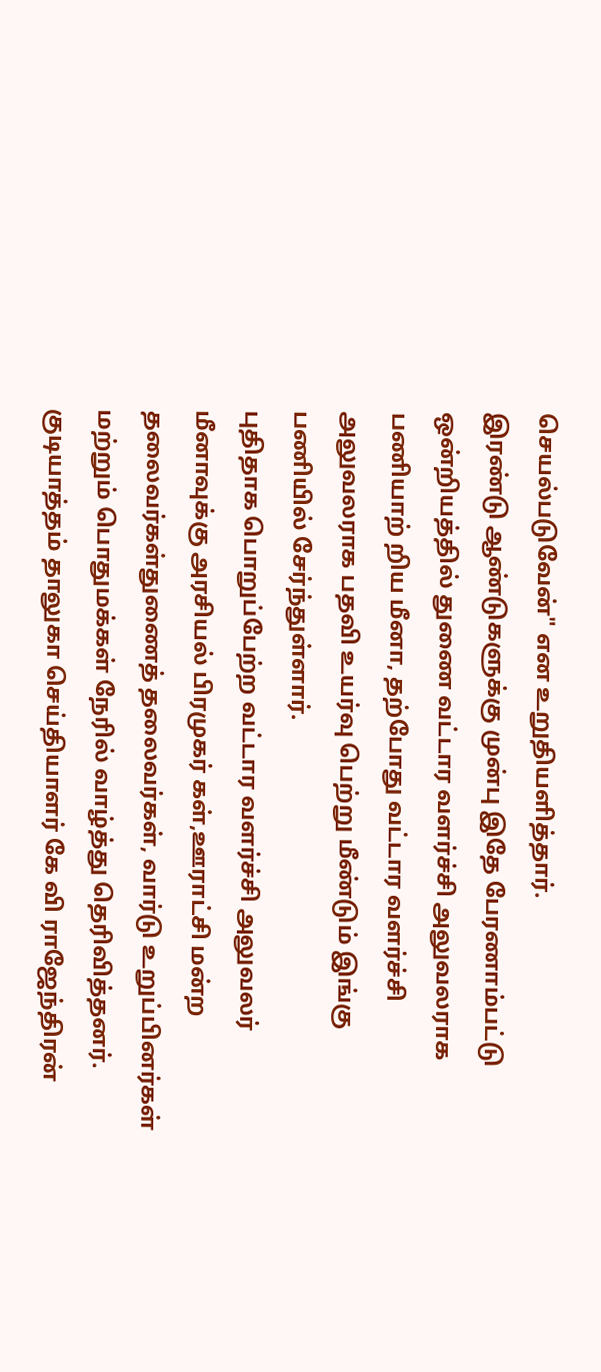செயல்படுவேன்" என உறுதியளித்தார்.
இரண்டு ஆண்டுகளுக்கு முன்பு இதே பேரணாம்பட்டு ஒன்றியத்தில் துணை வட்டார வளர்ச்சி அலுவலராக பணியாற் றிய மீனா, தற்போது வட்டார வளர்ச்சி அலுவலராக பதவி உயர்வு பெற்று மீண்டும் இங்கு பணியில் சேர்ந்துள்ளார்.
புதிதாக பொறுப்பேற்ற வட்டார வளர்ச்சி அலுவலர் மீனாவுக்கு அரசியல் பிரமுகர் கள்,ஊராட்சி மன்ற தலைவர்கள்துணைத் தலைவர்கள், வார்டு உறுப்பினர்கள் மற்றும் பொதுமக்கள் நேரில் வாழ்த்து தெரிவித்தனர்.
குடியாத்தம் தாலுகா செய்தியாளர் கே வி ராஜேந்திரன்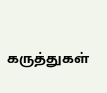கருத்துகள்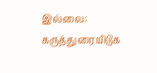இல்லை:
கருத்துரையிடுக